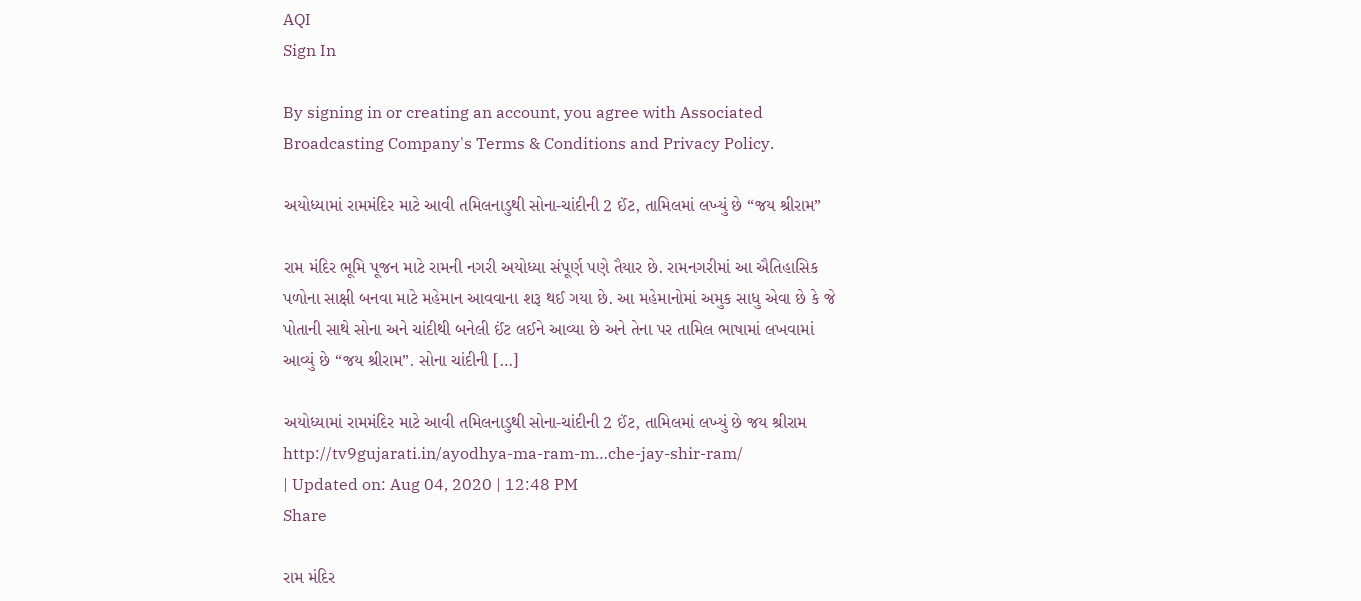AQI
Sign In

By signing in or creating an account, you agree with Associated Broadcasting Company's Terms & Conditions and Privacy Policy.

અયોધ્યામાં રામમંદિર માટે આવી તમિલનાડુથી સોના-ચાંદીની 2 ઈંટ, તામિલમાં લખ્યું છે “જય શ્રીરામ”

રામ મંદિર ભૂમિ પૂજન માટે રામની નગરી અયોધ્યા સંપૂર્ણ પણે તૈયાર છે. રામનગરીમાં આ ઐતિહાસિક પળોના સાક્ષી બનવા માટે મહેમાન આવવાના શરૂ થઈ ગયા છે. આ મહેમાનોમાં અમુક સાધુ એવા છે કે જે પોતાની સાથે સોના અને ચાંદીથી બનેલી ઈંટ લઈને આવ્યા છે અને તેના પર તામિલ ભાષામાં લખવામાં આવ્યું છે “જય શ્રીરામ”. સોના ચાંદીની […]

અયોધ્યામાં રામમંદિર માટે આવી તમિલનાડુથી સોના-ચાંદીની 2 ઈંટ, તામિલમાં લખ્યું છે જય શ્રીરામ
http://tv9gujarati.in/ayodhya-ma-ram-m…che-jay-shir-ram/
| Updated on: Aug 04, 2020 | 12:48 PM
Share

રામ મંદિર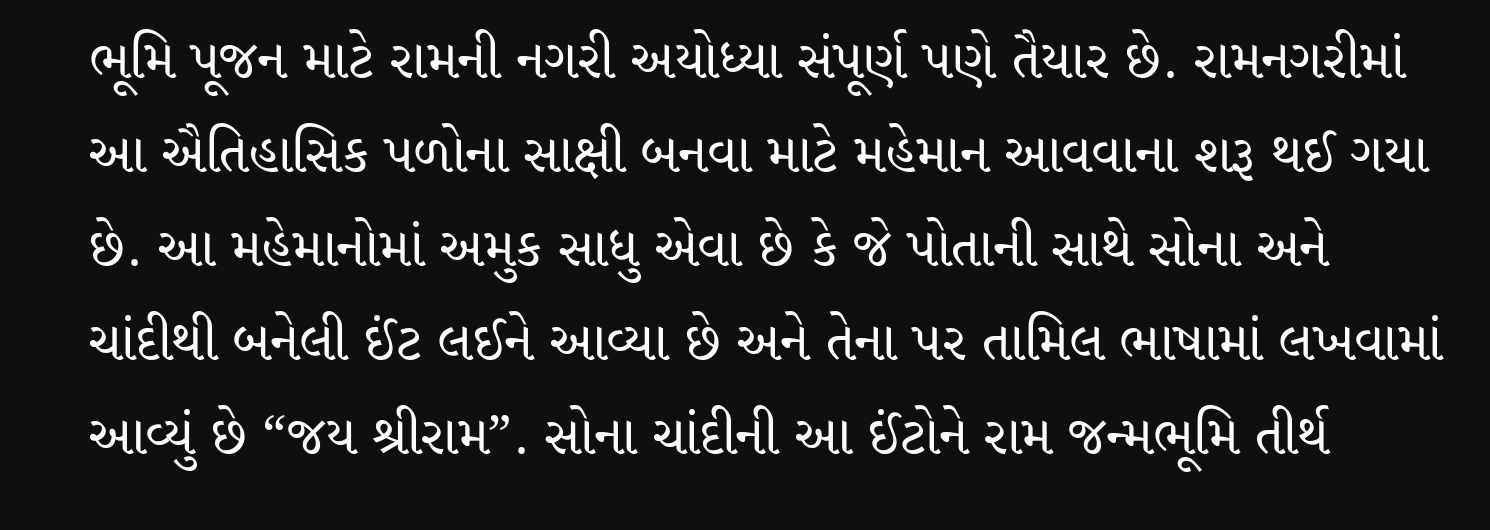ભૂમિ પૂજન માટે રામની નગરી અયોધ્યા સંપૂર્ણ પણે તૈયાર છે. રામનગરીમાં આ ઐતિહાસિક પળોના સાક્ષી બનવા માટે મહેમાન આવવાના શરૂ થઈ ગયા છે. આ મહેમાનોમાં અમુક સાધુ એવા છે કે જે પોતાની સાથે સોના અને ચાંદીથી બનેલી ઈંટ લઈને આવ્યા છે અને તેના પર તામિલ ભાષામાં લખવામાં આવ્યું છે “જય શ્રીરામ”. સોના ચાંદીની આ ઈંટોને રામ જન્મભૂમિ તીર્થ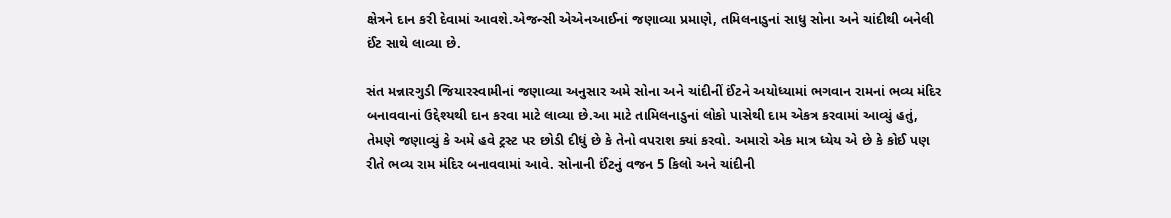ક્ષેત્રને દાન કરી દેવામાં આવશે.એજન્સી એએનઆઈનાં જણાવ્યા પ્રમાણે, તમિલનાડુનાં સાધુ સોના અને ચાંદીથી બનેલી ઈંટ સાથે લાવ્યા છે.

સંત મન્નારગુડી જિયારસ્વામીનાં જણાવ્યા અનુસાર અમે સોના અને ચાંદીનીં ઈંટને અયોધ્યામાં ભગવાન રામનાં ભવ્ય મંદિર બનાવવાનાં ઉદ્દેશ્યથી દાન કરવા માટે લાવ્યા છે.આ માટે તામિલનાડુનાં લોકો પાસેથી દામ એકત્ર કરવામાં આવ્યું હતું, તેમણે જણાવ્યું કે અમે હવે ટ્રસ્ટ પર છોડી દીધું છે કે તેનો વપરાશ ક્યાં કરવો. અમારો એક માત્ર ધ્યેય એ છે કે કોઈ પણ રીતે ભવ્ય રામ મંદિર બનાવવામાં આવે. સોનાની ઈંટનું વજન 5 કિલો અને ચાંદીની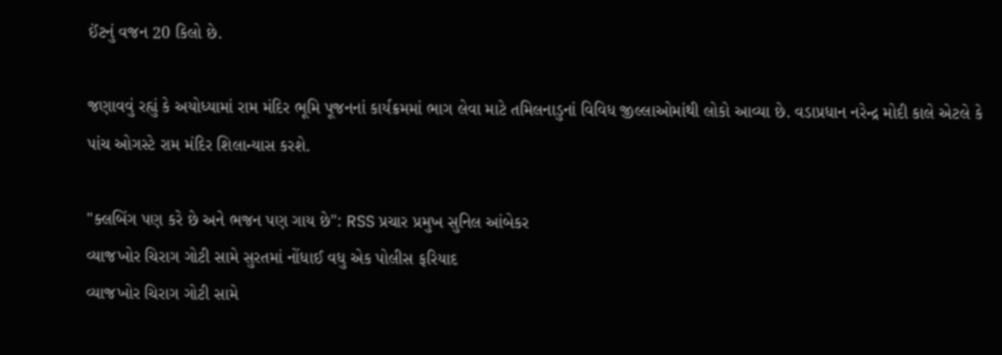ઈંટનું વજન 20 કિલો છે.

જણાવવું રહ્યું કે અયોધ્યામાં રામ મંદિર ભૂમિ પૂજનનાં કાર્યક્રમમાં ભાગ લેવા માટે તમિલનાડુનાં વિવિધ જીલ્લાઓમાંથી લોકો આવ્યા છે. વડાપ્રધાન નરેન્દ્ર મોદી કાલે એટલે કે પાંચ ઓગસ્ટે રામ મંદિર શિલાન્યાસ કરશે.

"ક્લબિંગ પણ કરે છે અને ભજન પણ ગાય છે": RSS પ્રચાર પ્રમુખ સુનિલ આંબેકર
વ્યાજખોર ચિરાગ ગોટી સામે સુરતમાં નોંધાઈ વધુ એક પોલીસ ફરિયાદ
વ્યાજખોર ચિરાગ ગોટી સામે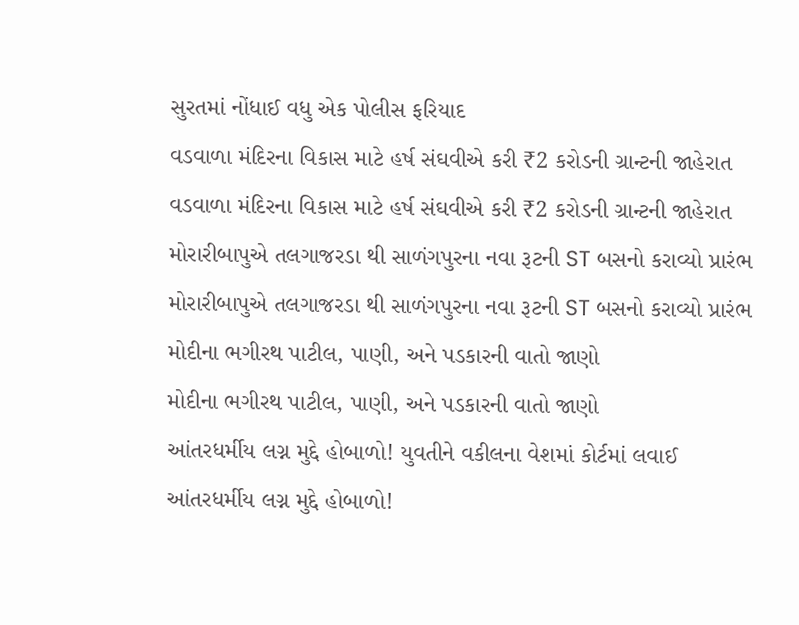સુરતમાં નોંધાઈ વધુ એક પોલીસ ફરિયાદ
વડવાળા મંદિરના વિકાસ માટે હર્ષ સંઘવીએ કરી ₹2 કરોડની ગ્રાન્ટની જાહેરાત
વડવાળા મંદિરના વિકાસ માટે હર્ષ સંઘવીએ કરી ₹2 કરોડની ગ્રાન્ટની જાહેરાત
મોરારીબાપુએ તલગાજરડા થી સાળંગપુરના નવા રૂટની ST બસનો કરાવ્યો પ્રારંભ
મોરારીબાપુએ તલગાજરડા થી સાળંગપુરના નવા રૂટની ST બસનો કરાવ્યો પ્રારંભ
મોદીના ભગીરથ પાટીલ, પાણી, અને પડકારની વાતો જાણો
મોદીના ભગીરથ પાટીલ, પાણી, અને પડકારની વાતો જાણો
આંતરધર્મીય લગ્ન મુદ્દે હોબાળો! યુવતીને વકીલના વેશમાં કોર્ટમાં લવાઈ
આંતરધર્મીય લગ્ન મુદ્દે હોબાળો!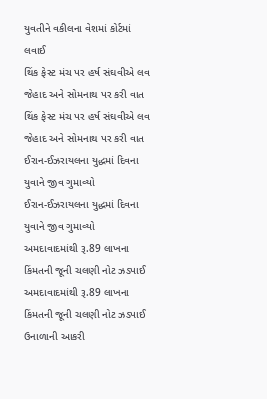યુવતીને વકીલના વેશમાં કોર્ટમાં લવાઈ
થિંક ફેસ્ટ મંચ પર હર્ષ સંઘવીએ લવ જેહાદ અને સોમનાથ પર કરી વાત
થિંક ફેસ્ટ મંચ પર હર્ષ સંઘવીએ લવ જેહાદ અને સોમનાથ પર કરી વાત
ઈરાન-ઈઝરાયલના યુદ્ધમાં દિવના યુવાને જીવ ગુમાવ્યો
ઈરાન-ઈઝરાયલના યુદ્ધમાં દિવના યુવાને જીવ ગુમાવ્યો
અમદાવાદમાંથી રૂ.89 લાખના કિંમતની જૂની ચલણી નોટ ઝડપાઈ
અમદાવાદમાંથી રૂ.89 લાખના કિંમતની જૂની ચલણી નોટ ઝડપાઈ
ઉનાળાની આકરી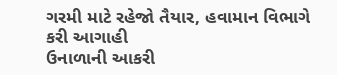ગરમી માટે રહેજો તૈયાર, હવામાન વિભાગે કરી આગાહી
ઉનાળાની આકરી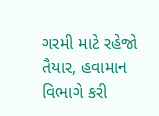ગરમી માટે રહેજો તૈયાર, હવામાન વિભાગે કરી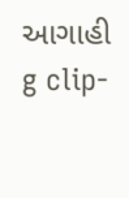આગાહી
g clip-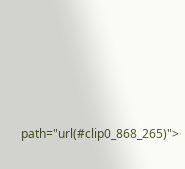path="url(#clip0_868_265)">